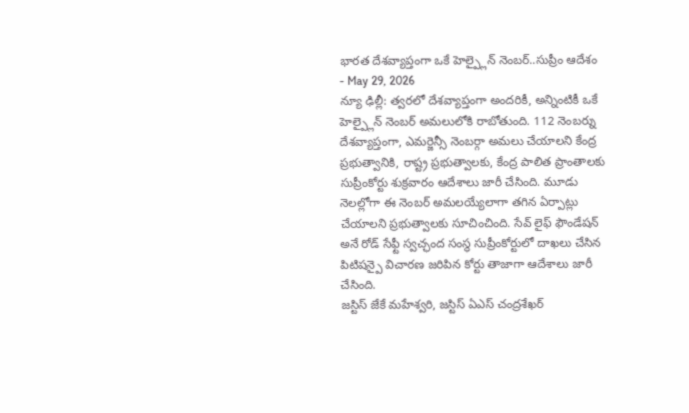భారత దేశవ్యాప్తంగా ఒకే హెల్ప్లైన్ నెంబర్..సుప్రీం ఆదేశం
- May 29, 2026
న్యూ ఢిల్లీ: త్వరలో దేశవ్యాప్తంగా అందరికీ, అన్నింటికీ ఒకే హెల్ప్లైన్ నెంబర్ అమలులోకి రాబోతుంది. 112 నెంబర్ను దేశవ్యాప్తంగా, ఎమర్జెన్సీ నెంబర్గా అమలు చేయాలని కేంద్ర ప్రభుత్వానికి, రాష్ట్ర ప్రభుత్వాలకు, కేంద్ర పాలిత ప్రాంతాలకు సుప్రీంకోర్టు శుక్రవారం ఆదేశాలు జారీ చేసింది. మూడు నెలల్లోగా ఈ నెంబర్ అమలయ్యేలాగా తగిన ఏర్పాట్లు చేయాలని ప్రభుత్వాలకు సూచించింది. సేవ్ లైఫ్ ఫౌండేషన్ అనే రోడ్ సేఫ్టీ స్వచ్ఛంద సంస్థ సుప్రీంకోర్టులో దాఖలు చేసిన పిటిషన్పై విచారణ జరిపిన కోర్టు తాజాగా ఆదేశాలు జారీ చేసింది.
జస్టిస్ జేకే మహేశ్వరి, జస్టిస్ ఏఎస్ చంద్రశేఖర్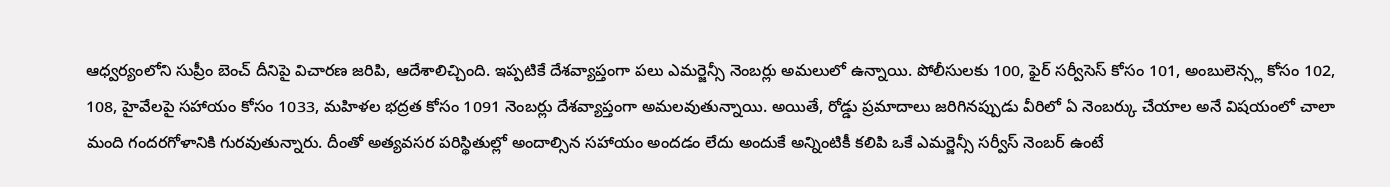ఆధ్వర్యంలోని సుప్రీం బెంచ్ దీనిపై విచారణ జరిపి, ఆదేశాలిచ్చింది. ఇప్పటికే దేశవ్యాప్తంగా పలు ఎమర్జెన్సీ నెంబర్లు అమలులో ఉన్నాయి. పోలీసులకు 100, ఫైర్ సర్వీసెస్ కోసం 101, అంబులెన్స్ల కోసం 102, 108, హైవేలపై సహాయం కోసం 1033, మహిళల భద్రత కోసం 1091 నెంబర్లు దేశవ్యాప్తంగా అమలవుతున్నాయి. అయితే, రోడ్డు ప్రమాదాలు జరిగినప్పుడు వీరిలో ఏ నెంబర్కు చేయాల అనే విషయంలో చాలా మంది గందరగోళానికి గురవుతున్నారు. దీంతో అత్యవసర పరిస్థితుల్లో అందాల్సిన సహాయం అందడం లేదు అందుకే అన్నింటికీ కలిపి ఒకే ఎమర్జెన్సీ సర్వీస్ నెంబర్ ఉంటే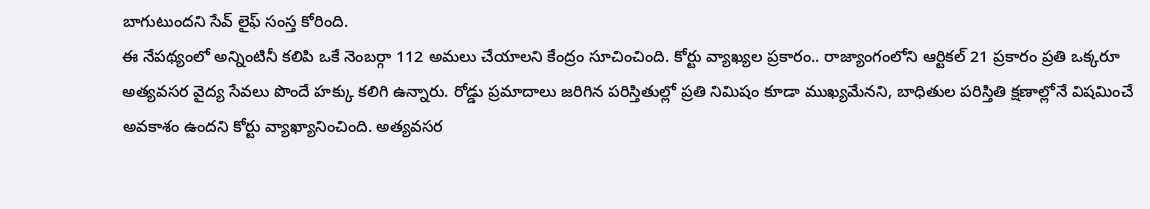బాగుటుందని సేవ్ లైఫ్ సంస్త కోరింది.
ఈ నేపథ్యంలో అన్నింటినీ కలిపి ఒకే నెంబర్గా 112 అమలు చేయాలని కేంద్రం సూచించింది. కోర్టు వ్యాఖ్యల ప్రకారం.. రాజ్యాంగంలోని ఆర్టికల్ 21 ప్రకారం ప్రతి ఒక్కరూ అత్యవసర వైద్య సేవలు పొందే హక్కు కలిగి ఉన్నారు. రోడ్డు ప్రమాదాలు జరిగిన పరిస్తితుల్లో ప్రతి నిమిషం కూడా ముఖ్యమేనని, బాధితుల పరిస్తితి క్షణాల్లోనే విషమించే అవకాశం ఉందని కోర్టు వ్యాఖ్యానించింది. అత్యవసర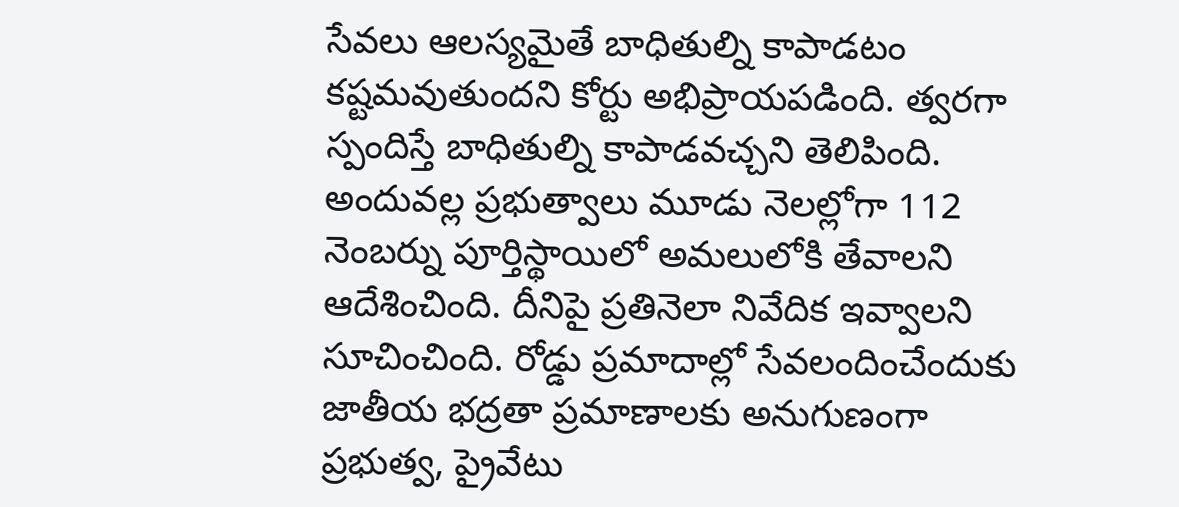సేవలు ఆలస్యమైతే బాధితుల్ని కాపాడటం కష్టమవుతుందని కోర్టు అభిప్రాయపడింది. త్వరగా స్పందిస్తే బాధితుల్ని కాపాడవచ్చని తెలిపింది. అందువల్ల ప్రభుత్వాలు మూడు నెలల్లోగా 112 నెంబర్ను పూర్తిస్థాయిలో అమలులోకి తేవాలని ఆదేశించింది. దీనిపై ప్రతినెలా నివేదిక ఇవ్వాలని సూచించింది. రోడ్డు ప్రమాదాల్లో సేవలందించేందుకు జాతీయ భద్రతా ప్రమాణాలకు అనుగుణంగా ప్రభుత్వ, ప్రైవేటు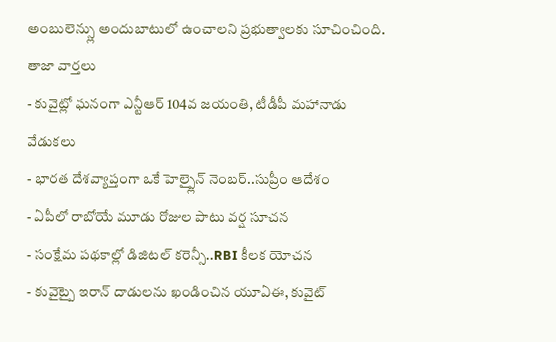అంబులెన్స్లు అందుబాటులో ఉంచాలని ప్రభుత్వాలకు సూచించింది.
తాజా వార్తలు
- కువైట్లో ఘనంగా ఎన్టీఆర్ 104వ జయంతి, టీడీపీ మహానాడు వేడుకలు
- భారత దేశవ్యాప్తంగా ఒకే హెల్ప్లైన్ నెంబర్..సుప్రీం ఆదేశం
- ఏపీలో రాబోయే మూడు రోజుల పాటు వర్ష సూచన
- సంక్షేమ పథకాల్లో డిజిటల్ కరెన్సీ..RBI కీలక యోచన
- కువైట్పై ఇరాన్ దాడులను ఖండించిన యూఏఈ, కువైట్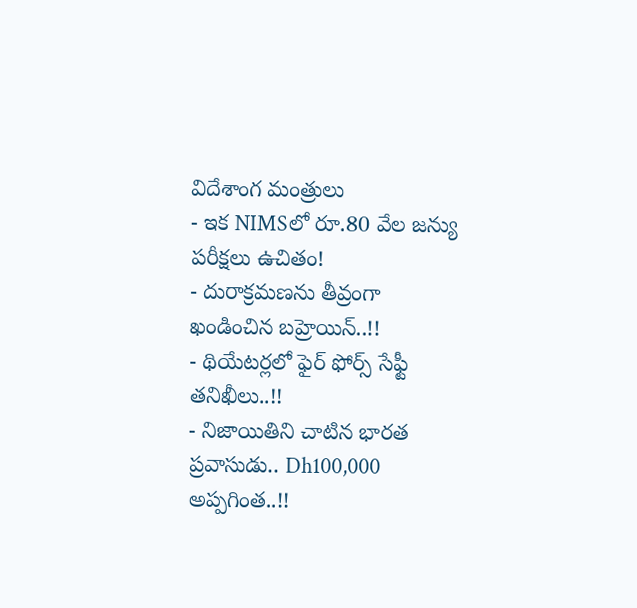విదేశాంగ మంత్రులు
- ఇక NIMSలో రూ.80 వేల జన్యు పరీక్షలు ఉచితం!
- దురాక్రమణను తీవ్రంగా ఖండించిన బహ్రెయిన్..!!
- థియేటర్లలో ఫైర్ ఫోర్స్ సేఫ్టీ తనిఖీలు..!!
- నిజాయితిని చాటిన భారత ప్రవాసుడు.. Dh100,000 అప్పగింత..!!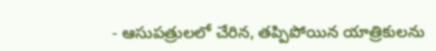- ఆసుపత్రులలో చేరిన, తప్పిపోయిన యాత్రికులను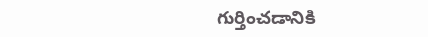గుర్తించడానికి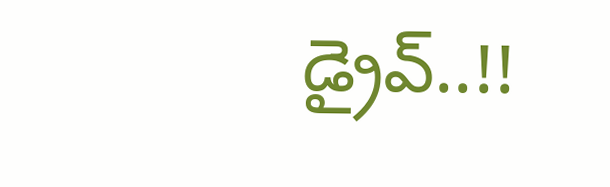డ్రైవ్..!!